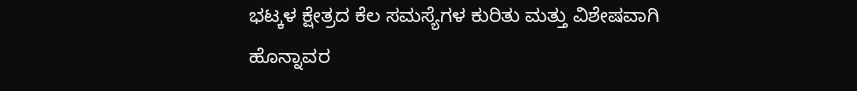ಭಟ್ಕಳ ಕ್ಷೇತ್ರದ ಕೆಲ ಸಮಸ್ಯೆಗಳ ಕುರಿತು ಮತ್ತು ವಿಶೇಷವಾಗಿ ಹೊನ್ನಾವರ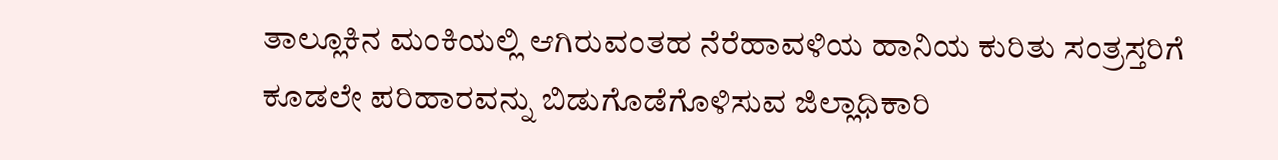ತಾಲ್ಲೂಕಿನ ಮಂಕಿಯಲ್ಲಿ ಆಗಿರುವಂತಹ ನೆರೆಹಾವಳಿಯ ಹಾನಿಯ ಕುರಿತು ಸಂತ್ರಸ್ತರಿಗೆ ಕೂಡಲೇ ಪರಿಹಾರವನ್ನು ಬಿಡುಗೊಡೆಗೊಳಿಸುವ ಜಿಲ್ಲಾಧಿಕಾರಿ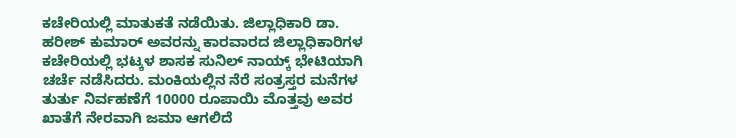ಕಚೇರಿಯಲ್ಲಿ ಮಾತುಕತೆ ನಡೆಯಿತು. ಜಿಲ್ಲಾಧಿಕಾರಿ ಡಾ. ಹರೀಶ್ ಕುಮಾರ್ ಅವರನ್ನು ಕಾರವಾರದ ಜಿಲ್ಲಾಧಿಕಾರಿಗಳ ಕಚೇರಿಯಲ್ಲಿ ಭಟ್ಕಳ ಶಾಸಕ ಸುನಿಲ್ ನಾಯ್ಕ್ ಭೇಟಿಯಾಗಿ ಚರ್ಚೆ ನಡೆಸಿದರು. ಮಂಕಿಯಲ್ಲಿನ ನೆರೆ ಸಂತ್ರಸ್ತರ ಮನೆಗಳ ತುರ್ತು ನಿರ್ವಹಣೆಗೆ 10000 ರೂಪಾಯಿ ಮೊತ್ತವು ಅವರ ಖಾತೆಗೆ ನೇರವಾಗಿ ಜಮಾ ಆಗಲಿದೆ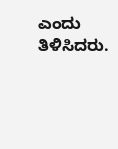ಎಂದು ತಿಳಿಸಿದರು.